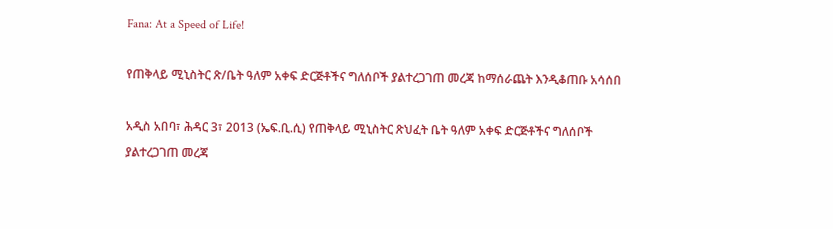Fana: At a Speed of Life!

የጠቅላይ ሚኒስትር ጽ/ቤት ዓለም አቀፍ ድርጅቶችና ግለሰቦች ያልተረጋገጠ መረጃ ከማሰራጨት እንዲቆጠቡ አሳሰበ

አዲስ አበባ፣ ሕዳር 3፣ 2013 (ኤፍ.ቢ.ሲ) የጠቅላይ ሚኒስትር ጽህፈት ቤት ዓለም አቀፍ ድርጅቶችና ግለሰቦች ያልተረጋገጠ መረጃ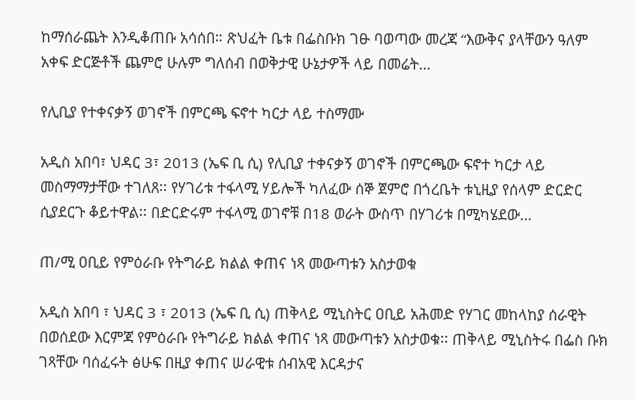ከማሰራጨት እንዲቆጠቡ አሳሰበ። ጽህፈት ቤቱ በፌስቡክ ገፁ ባወጣው መረጃ “እውቅና ያላቸውን ዓለም አቀፍ ድርጅቶች ጨምሮ ሁሉም ግለሰብ በወቅታዊ ሁኔታዎች ላይ በመሬት…

የሊቢያ የተቀናቃኝ ወገኖች በምርጫ ፍኖተ ካርታ ላይ ተስማሙ

አዲስ አበባ፣ ህዳር 3፣ 2013 (ኤፍ ቢ ሲ) የሊቢያ ተቀናቃኝ ወገኖች በምርጫው ፍኖተ ካርታ ላይ መስማማታቸው ተገለጸ፡፡ የሃገሪቱ ተፋላሚ ሃይሎች ካለፈው ሰኞ ጀምሮ በጎረቤት ቱኒዚያ የሰላም ድርድር ሲያደርጉ ቆይተዋል፡፡ በድርድሩም ተፋላሚ ወገኖቹ በ18 ወራት ውስጥ በሃገሪቱ በሚካሄደው…

ጠ/ሚ ዐቢይ የምዕራቡ የትግራይ ክልል ቀጠና ነጻ መውጣቱን አስታወቁ

አዲስ አበባ ፣ ህዳር 3 ፣ 2013 (ኤፍ ቢ ሲ) ጠቅላይ ሚኒስትር ዐቢይ አሕመድ የሃገር መከላከያ ሰራዊት በወሰደው እርምጃ የምዕራቡ የትግራይ ክልል ቀጠና ነጻ መውጣቱን አስታወቁ፡፡ ጠቅላይ ሚኒስትሩ በፌስ ቡክ ገጻቸው ባሰፈሩት ፅሁፍ በዚያ ቀጠና ሠራዊቱ ሰብአዊ እርዳታና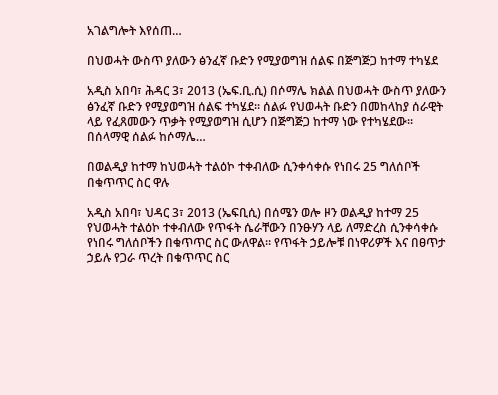አገልግሎት እየሰጠ…

በህወሓት ውስጥ ያለውን ፅንፈኛ ቡድን የሚያወግዝ ሰልፍ በጅግጅጋ ከተማ ተካሄደ

አዲስ አበባ፣ ሕዳር 3፣ 2013 (ኤፍ.ቢ.ሲ) በሶማሌ ክልል በህወሓት ውስጥ ያለውን ፅንፈኛ ቡድን የሚያወግዝ ሰልፍ ተካሄደ። ሰልፉ የህወሓት ቡድን በመከላከያ ሰራዊት ላይ የፈጸመውን ጥቃት የሚያወግዝ ሲሆን በጅግጅጋ ከተማ ነው የተካሄደው። በሰላማዊ ሰልፉ ከሶማሌ…

በወልዲያ ከተማ ከህወሓት ተልዕኮ ተቀብለው ሲንቀሳቀሱ የነበሩ 25 ግለሰቦች በቁጥጥር ስር ዋሉ

አዲስ አበባ፣ ህዳር 3፣ 2013 (ኤፍቢሲ) በሰሜን ወሎ ዞን ወልዲያ ከተማ 25 የህወሓት ተልዕኮ ተቀብለው የጥፋት ሴራቸውን በንፁሃን ላይ ለማድረስ ሲንቀሳቀሱ የነበሩ ግለሰቦችን በቁጥጥር ስር ውለዋል። የጥፋት ኃይሎቹ በነዋሪዎች እና በፀጥታ ኃይሉ የጋራ ጥረት በቁጥጥር ስር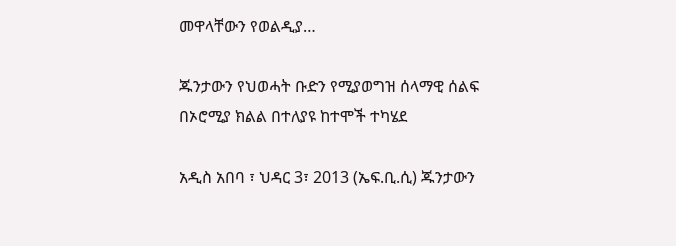መዋላቸውን የወልዲያ…

ጁንታውን የህወሓት ቡድን የሚያወግዝ ሰላማዊ ሰልፍ በኦሮሚያ ክልል በተለያዩ ከተሞች ተካሄደ

አዲስ አበባ ፣ ህዳር 3፣ 2013 (ኤፍ.ቢ.ሲ) ጁንታውን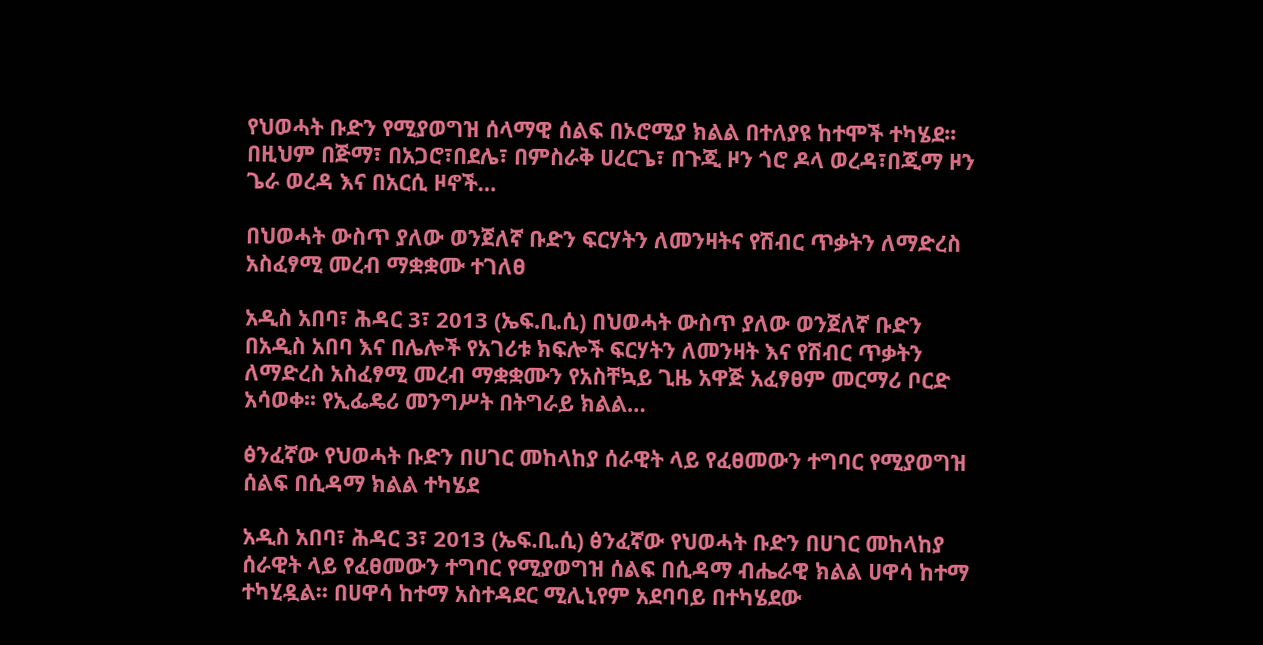የህወሓት ቡድን የሚያወግዝ ሰላማዊ ሰልፍ በኦሮሚያ ክልል በተለያዩ ከተሞች ተካሄደ፡፡ በዚህም በጅማ፣ በአጋሮ፣በደሌ፣ በምስራቅ ሀረርጌ፣ በጉጂ ዞን ጎሮ ዶላ ወረዳ፣በጂማ ዞን ጌራ ወረዳ እና በአርሲ ዞኖች…

በህወሓት ውስጥ ያለው ወንጀለኛ ቡድን ፍርሃትን ለመንዛትና የሽብር ጥቃትን ለማድረስ አስፈፃሚ መረብ ማቋቋሙ ተገለፀ

አዲስ አበባ፣ ሕዳር 3፣ 2013 (ኤፍ.ቢ.ሲ) በህወሓት ውስጥ ያለው ወንጀለኛ ቡድን በአዲስ አበባ እና በሌሎች የአገሪቱ ክፍሎች ፍርሃትን ለመንዛት እና የሽብር ጥቃትን ለማድረስ አስፈፃሚ መረብ ማቋቋሙን የአስቸኳይ ጊዜ አዋጅ አፈፃፀም መርማሪ ቦርድ አሳወቀ፡፡ የኢፌዴሪ መንግሥት በትግራይ ክልል…

ፅንፈኛው የህወሓት ቡድን በሀገር መከላከያ ሰራዊት ላይ የፈፀመውን ተግባር የሚያወግዝ ሰልፍ በሲዳማ ክልል ተካሄደ

አዲስ አበባ፣ ሕዳር 3፣ 2013 (ኤፍ.ቢ.ሲ) ፅንፈኛው የህወሓት ቡድን በሀገር መከላከያ ሰራዊት ላይ የፈፀመውን ተግባር የሚያወግዝ ሰልፍ በሲዳማ ብሔራዊ ክልል ሀዋሳ ከተማ ተካሂዷል። በሀዋሳ ከተማ አስተዳደር ሚሊኒየም አደባባይ በተካሄደው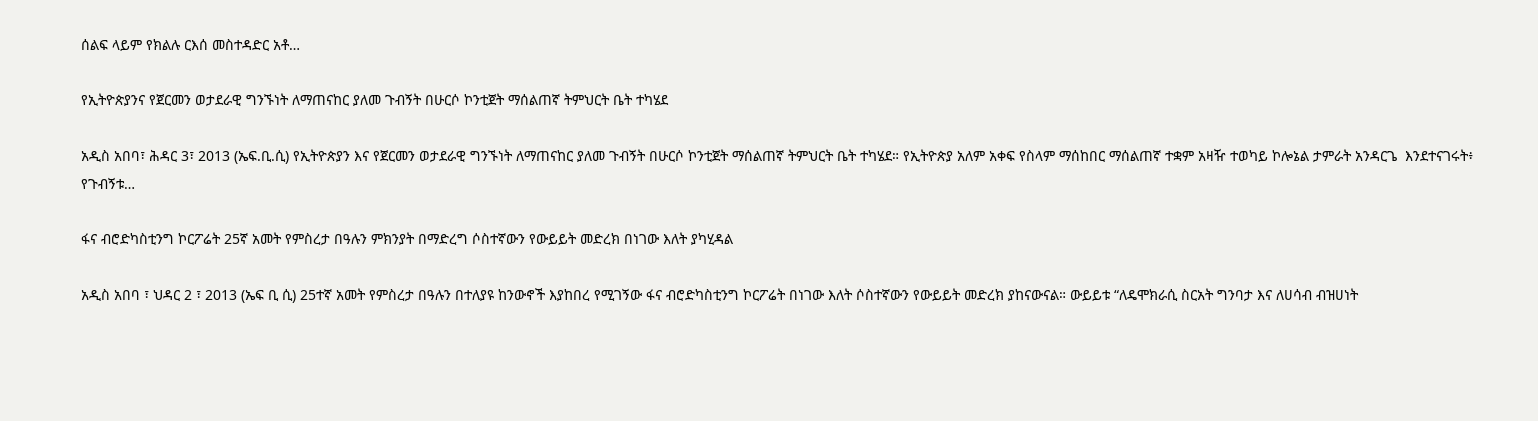ሰልፍ ላይም የክልሉ ርእሰ መስተዳድር አቶ…

የኢትዮጵያንና የጀርመን ወታደራዊ ግንኙነት ለማጠናከር ያለመ ጉብኝት በሁርሶ ኮንቲጀት ማሰልጠኛ ትምህርት ቤት ተካሄደ

አዲስ አበባ፣ ሕዳር 3፣ 2013 (ኤፍ.ቢ.ሲ) የኢትዮጵያን እና የጀርመን ወታደራዊ ግንኙነት ለማጠናከር ያለመ ጉብኝት በሁርሶ ኮንቲጀት ማሰልጠኛ ትምህርት ቤት ተካሄደ። የኢትዮጵያ አለም አቀፍ የስላም ማሰከበር ማሰልጠኛ ተቋም አዛዥ ተወካይ ኮሎኔል ታምራት አንዳርጌ  እንደተናገሩት፥ የጉብኝቱ…

ፋና ብሮድካስቲንግ ኮርፖሬት 25ኛ አመት የምስረታ በዓሉን ምክንያት በማድረግ ሶስተኛውን የውይይት መድረክ በነገው እለት ያካሂዳል

አዲስ አበባ ፣ ህዳር 2 ፣ 2013 (ኤፍ ቢ ሲ) 25ተኛ አመት የምስረታ በዓሉን በተለያዩ ከንውኖች እያከበረ የሚገኝው ፋና ብሮድካስቲንግ ኮርፖሬት በነገው እለት ሶስተኛውን የውይይት መድረክ ያከናውናል። ውይይቱ “ለዴሞክራሲ ስርአት ግንባታ እና ለሀሳብ ብዝሀነት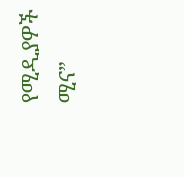የሚዲያዎች ሚና”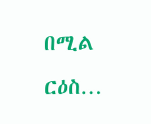በሚል ርዕስ…